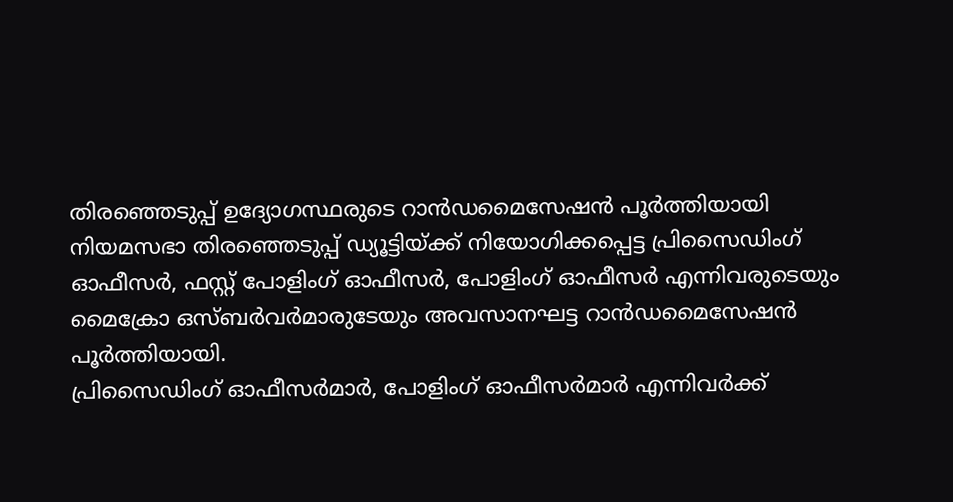തിരഞ്ഞെടുപ്പ് ഉദ്യോഗസ്ഥരുടെ റാൻഡമൈസേഷൻ പൂർത്തിയായി
നിയമസഭാ തിരഞ്ഞെടുപ്പ് ഡ്യൂട്ടിയ്ക്ക് നിയോഗിക്കപ്പെട്ട പ്രിസൈഡിംഗ് ഓഫീസർ, ഫസ്റ്റ് പോളിംഗ് ഓഫീസർ, പോളിംഗ് ഓഫീസർ എന്നിവരുടെയും മൈക്രോ ഒസ്ബർവർമാരുടേയും അവസാനഘട്ട റാൻഡമൈസേഷൻ പൂർത്തിയായി.
പ്രിസൈഡിംഗ് ഓഫീസർമാർ, പോളിംഗ് ഓഫീസർമാർ എന്നിവർക്ക്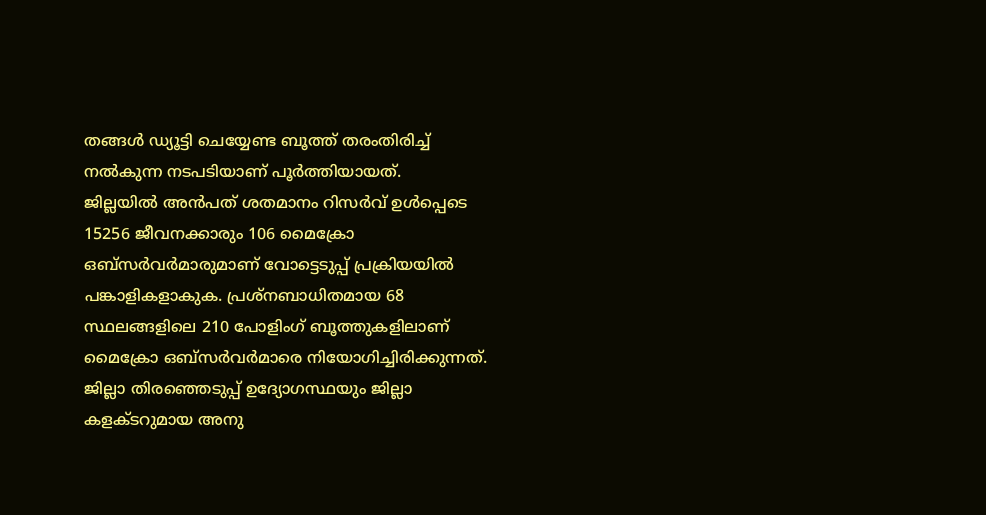തങ്ങൾ ഡ്യൂട്ടി ചെയ്യേണ്ട ബൂത്ത് തരംതിരിച്ച് നൽകുന്ന നടപടിയാണ് പൂർത്തിയായത്.
ജില്ലയിൽ അൻപത് ശതമാനം റിസർവ് ഉൾപ്പെടെ 15256 ജീവനക്കാരും 106 മൈക്രോ ഒബ്സർവർമാരുമാണ് വോട്ടെടുപ്പ് പ്രക്രിയയിൽ പങ്കാളികളാകുക. പ്രശ്നബാധിതമായ 68 സ്ഥലങ്ങളിലെ 210 പോളിംഗ് ബൂത്തുകളിലാണ് മൈക്രോ ഒബ്സർവർമാരെ നിയോഗിച്ചിരിക്കുന്നത്.
ജില്ലാ തിരഞ്ഞെടുപ്പ് ഉദ്യോഗസ്ഥയും ജില്ലാ കളക്ടറുമായ അനു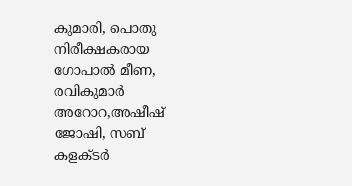കുമാരി, പൊതു നിരീക്ഷകരായ ഗോപാൽ മീണ, രവികുമാർ അറോറ,അഷീഷ് ജോഷി, സബ് കളക്ടർ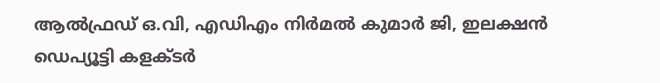ആൽഫ്രഡ് ഒ.വി, എഡിഎം നിർമൽ കുമാർ ജി, ഇലക്ഷൻ ഡെപ്യൂട്ടി കളക്ടർ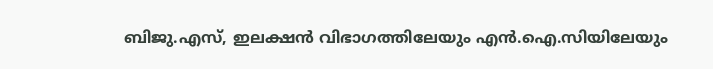ബിജു.എസ്, ഇലക്ഷൻ വിഭാഗത്തിലേയും എൻ.ഐ.സിയിലേയും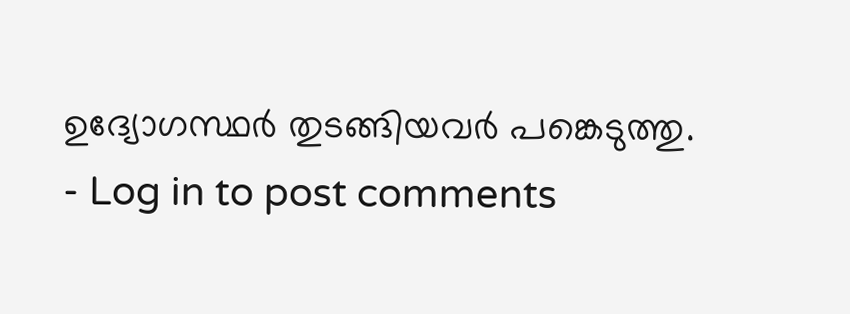ഉദ്യോഗസ്ഥർ തുടങ്ങിയവർ പങ്കെടുത്തു.
- Log in to post comments